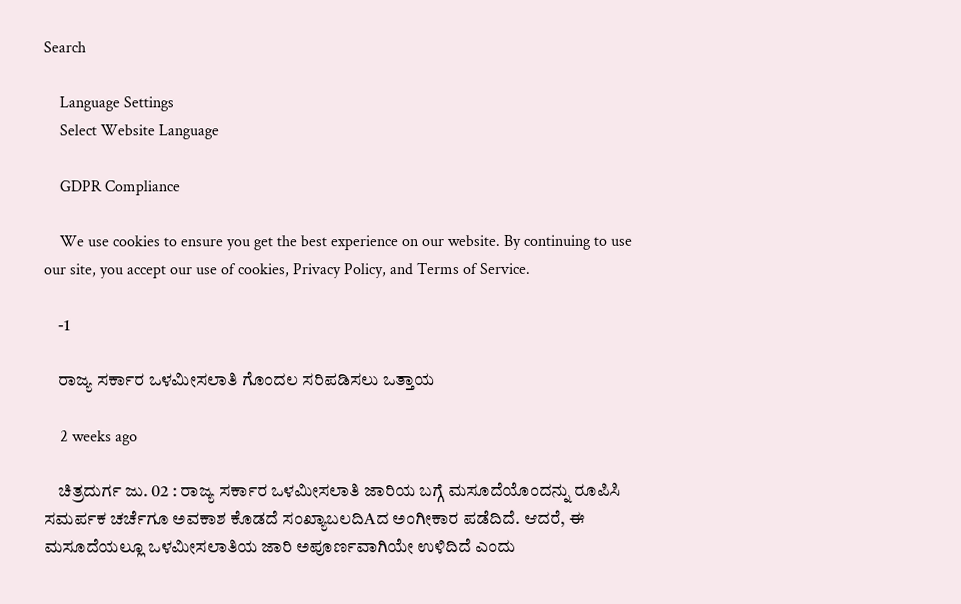Search

    Language Settings
    Select Website Language

    GDPR Compliance

    We use cookies to ensure you get the best experience on our website. By continuing to use our site, you accept our use of cookies, Privacy Policy, and Terms of Service.

    -1

    ರಾಜ್ಯ ಸರ್ಕಾರ ಒಳಮೀಸಲಾತಿ ಗೊಂದಲ ಸರಿಪಡಿಸಲು ಒತ್ತಾಯ

    2 weeks ago

    ಚಿತ್ರದುರ್ಗ ಜು. 02 : ರಾಜ್ಯ ಸರ್ಕಾರ ಒಳಮೀಸಲಾತಿ ಜಾರಿಯ ಬಗ್ಗೆ ಮಸೂದೆಯೊಂದನ್ನು ರೂಪಿಸಿ ಸಮರ್ಪಕ ಚರ್ಚೆಗೂ ಅವಕಾಶ ಕೊಡದೆ ಸಂಖ್ಯಾಬಲದಿAದ ಅಂಗೀಕಾರ ಪಡೆದಿದೆ. ಆದರೆ, ಈ ಮಸೂದೆಯಲ್ಲೂ ಒಳಮೀಸಲಾತಿಯ ಜಾರಿ ಅಪೂರ್ಣವಾಗಿಯೇ ಉಳಿದಿದೆ ಎಂದು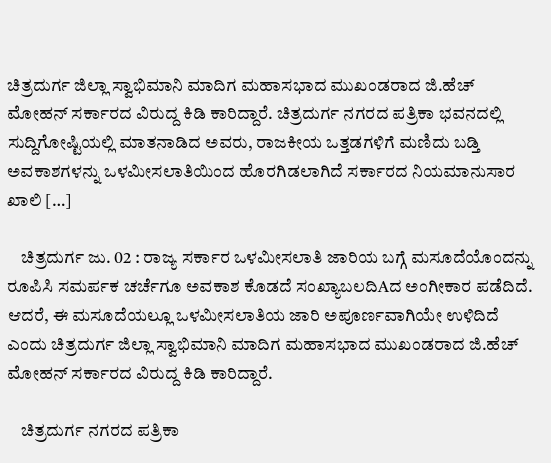ಚಿತ್ರದುರ್ಗ ಜಿಲ್ಲಾ ಸ್ವಾಭಿಮಾನಿ ಮಾದಿಗ ಮಹಾಸಭಾದ ಮುಖಂಡರಾದ ಜಿ.ಹೆಚ್ ಮೋಹನ್ ಸರ್ಕಾರದ ವಿರುದ್ದ ಕಿಡಿ ಕಾರಿದ್ದಾರೆ. ಚಿತ್ರದುರ್ಗ ನಗರದ ಪತ್ರಿಕಾ ಭವನದಲ್ಲಿ ಸುದ್ದಿಗೋಷ್ಟಿಯಲ್ಲಿ ಮಾತನಾಡಿದ ಅವರು, ರಾಜಕೀಯ ಒತ್ತಡಗಳಿಗೆ ಮಣಿದು ಬಡ್ತಿ ಅವಕಾಶಗಳನ್ನು ಒಳಮೀಸಲಾತಿಯಿಂದ ಹೊರಗಿಡಲಾಗಿದೆ ಸರ್ಕಾರದ ನಿಯಮಾನುಸಾರ ಖಾಲಿ […]

    ಚಿತ್ರದುರ್ಗ ಜು. 02 : ರಾಜ್ಯ ಸರ್ಕಾರ ಒಳಮೀಸಲಾತಿ ಜಾರಿಯ ಬಗ್ಗೆ ಮಸೂದೆಯೊಂದನ್ನು ರೂಪಿಸಿ ಸಮರ್ಪಕ ಚರ್ಚೆಗೂ ಅವಕಾಶ ಕೊಡದೆ ಸಂಖ್ಯಾಬಲದಿAದ ಅಂಗೀಕಾರ ಪಡೆದಿದೆ. ಆದರೆ, ಈ ಮಸೂದೆಯಲ್ಲೂ ಒಳಮೀಸಲಾತಿಯ ಜಾರಿ ಅಪೂರ್ಣವಾಗಿಯೇ ಉಳಿದಿದೆ ಎಂದು ಚಿತ್ರದುರ್ಗ ಜಿಲ್ಲಾ ಸ್ವಾಭಿಮಾನಿ ಮಾದಿಗ ಮಹಾಸಭಾದ ಮುಖಂಡರಾದ ಜಿ.ಹೆಚ್ ಮೋಹನ್ ಸರ್ಕಾರದ ವಿರುದ್ದ ಕಿಡಿ ಕಾರಿದ್ದಾರೆ.

    ಚಿತ್ರದುರ್ಗ ನಗರದ ಪತ್ರಿಕಾ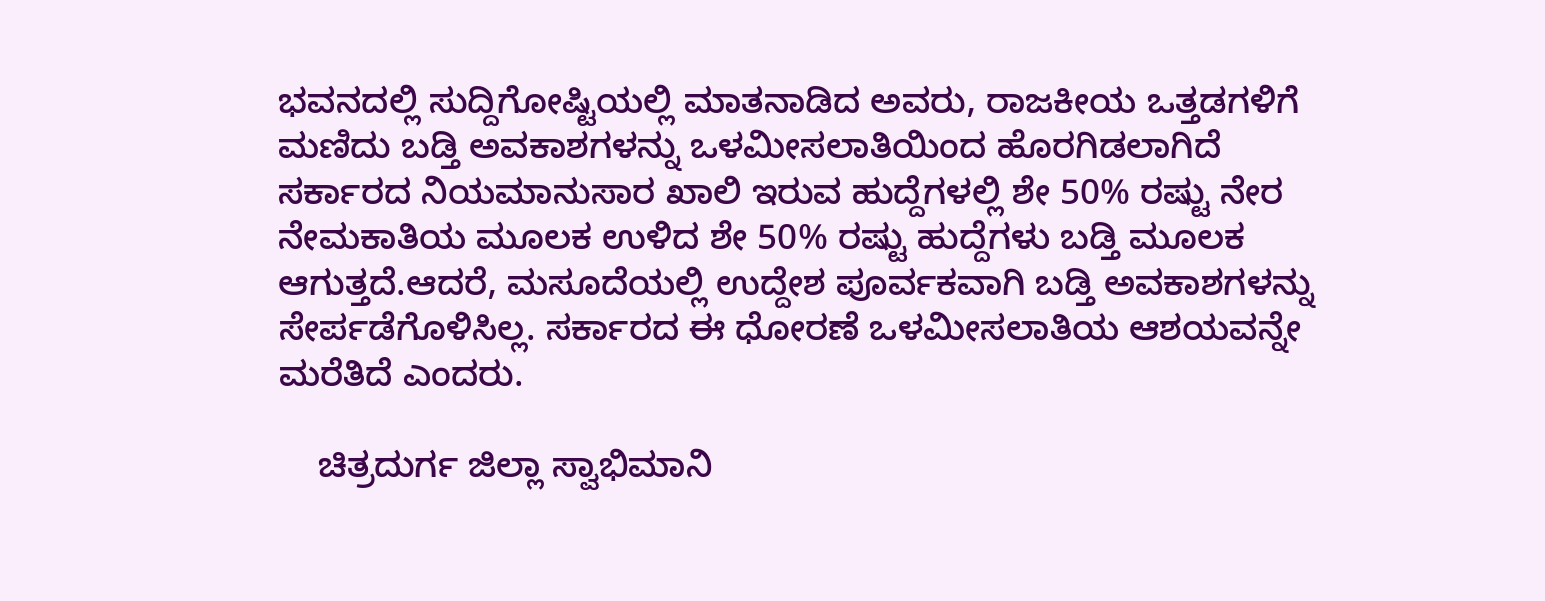ಭವನದಲ್ಲಿ ಸುದ್ದಿಗೋಷ್ಟಿಯಲ್ಲಿ ಮಾತನಾಡಿದ ಅವರು, ರಾಜಕೀಯ ಒತ್ತಡಗಳಿಗೆ ಮಣಿದು ಬಡ್ತಿ ಅವಕಾಶಗಳನ್ನು ಒಳಮೀಸಲಾತಿಯಿಂದ ಹೊರಗಿಡಲಾಗಿದೆ ಸರ್ಕಾರದ ನಿಯಮಾನುಸಾರ ಖಾಲಿ ಇರುವ ಹುದ್ದೆಗಳಲ್ಲಿ ಶೇ 50% ರಷ್ಟು ನೇರ ನೇಮಕಾತಿಯ ಮೂಲಕ ಉಳಿದ ಶೇ 50% ರಷ್ಟು ಹುದ್ದೆಗಳು ಬಡ್ತಿ ಮೂಲಕ ಆಗುತ್ತದೆ.ಆದರೆ, ಮಸೂದೆಯಲ್ಲಿ ಉದ್ದೇಶ ಪೂರ್ವಕವಾಗಿ ಬಡ್ತಿ ಅವಕಾಶಗಳನ್ನು ಸೇರ್ಪಡೆಗೊಳಿಸಿಲ್ಲ. ಸರ್ಕಾರದ ಈ ಧೋರಣೆ ಒಳಮೀಸಲಾತಿಯ ಆಶಯವನ್ನೇ ಮರೆತಿದೆ ಎಂದರು.

    ಚಿತ್ರದುರ್ಗ ಜಿಲ್ಲಾ ಸ್ವಾಭಿಮಾನಿ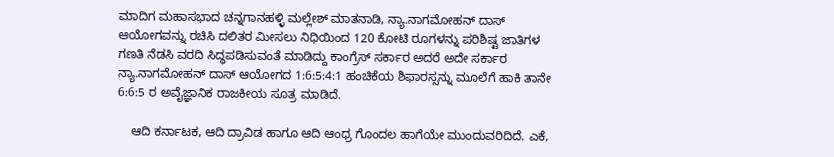ಮಾದಿಗ ಮಹಾಸಭಾದ ಚನ್ನಗಾನಹಳ್ಳಿ ಮಲ್ಲೇಶ್ ಮಾತನಾಡಿ, ನ್ಯಾ.ನಾಗಮೋಹನ್ ದಾಸ್ ಆಯೋಗವನ್ನು ರಚಿಸಿ ದಲಿತರ ಮೀಸಲು ನಿಧಿಯಿಂದ 120 ಕೋಟಿ ರೂಗಳನ್ನು ಪರಿಶಿಷ್ಟ ಜಾತಿಗಳ ಗಣತಿ ನೆಡಸಿ ವರದಿ ಸಿದ್ಧಪಡಿಸುವಂತೆ ಮಾಡಿದ್ದು ಕಾಂಗ್ರೆಸ್ ಸರ್ಕಾರ ಅದರೆ ಅದೇ ಸರ್ಕಾರ ನ್ಯಾ.ನಾಗಮೋಹನ್ ದಾಸ್ ಆಯೋಗದ 1:6:5:4:1 ಹಂಚಿಕೆಯ ಶಿಫಾರಸ್ಸನ್ನು ಮೂಲೆಗೆ ಹಾಕಿ ತಾನೇ 6:6:5 ರ ಅವೈಜ್ಞಾನಿಕ ರಾಜಕೀಯ ಸೂತ್ರ ಮಾಡಿದೆ.

    ಆದಿ ಕರ್ನಾಟಕ, ಆದಿ ದ್ರಾವಿಡ ಹಾಗೂ ಆದಿ ಆಂಧ್ರ ಗೊಂದಲ ಹಾಗೆಯೇ ಮುಂದುವರಿದಿದೆ. ಎಕೆ,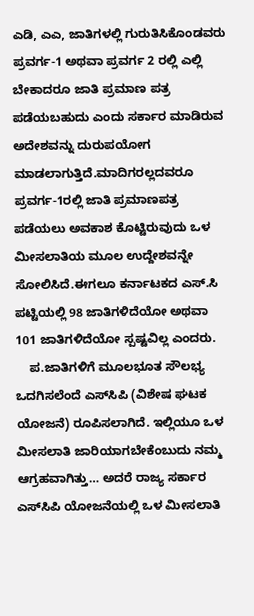ಎಡಿ, ಎಎ, ಜಾತಿಗಳಲ್ಲಿ ಗುರುತಿಸಿಕೊಂಡವರು ಪ್ರವರ್ಗ-1 ಅಥವಾ ಪ್ರವರ್ಗ 2 ರಲ್ಲಿ ಎಲ್ಲಿ ಬೇಕಾದರೂ ಜಾತಿ ಪ್ರಮಾಣ ಪತ್ರ ಪಡೆಯಬಹುದು ಎಂದು ಸರ್ಕಾರ ಮಾಡಿರುವ ಅದೇಶವನ್ನು ದುರುಪಯೋಗ ಮಾಡಲಾಗುತ್ತಿದೆ.ಮಾದಿಗರಲ್ಲದವರೂ ಪ್ರವರ್ಗ-1ರಲ್ಲಿ ಜಾತಿ ಪ್ರಮಾಣಪತ್ರ ಪಡೆಯಲು ಅವಕಾಶ ಕೊಟ್ಟಿರುವುದು ಒಳ ಮೀಸಲಾತಿಯ ಮೂಲ ಉದ್ದೇಶವನ್ನೇ ಸೋಲಿಸಿದೆ.ಈಗಲೂ ಕರ್ನಾಟಕದ ಎಸ್.ಸಿ ಪಟ್ಟಿಯಲ್ಲಿ 98 ಜಾತಿಗಳಿದೆಯೋ ಅಥವಾ 101 ಜಾತಿಗಳಿದೆಯೋ ಸ್ಪಷ್ಟವಿಲ್ಲ ಎಂದರು.
    ಪ.ಜಾತಿಗಳಿಗೆ ಮೂಲಭೂತ ಸೌಲಭ್ಯ ಒದಗಿಸಲೆಂದೆ ಎಸ್‌ಸಿಪಿ (ವಿಶೇಷ ಘಟಕ ಯೋಜನೆ) ರೂಪಿಸಲಾಗಿದೆ. ಇಲ್ಲಿಯೂ ಒಳ ಮೀಸಲಾತಿ ಜಾರಿಯಾಗಬೇಕೆಂಬುದು ನಮ್ಮ ಆಗ್ರಹವಾಗಿತ್ತು… ಅದರೆ ರಾಜ್ಯ ಸರ್ಕಾರ ಎಸ್‌ಸಿಪಿ ಯೋಜನೆಯಲ್ಲಿ ಒಳ ಮೀಸಲಾತಿ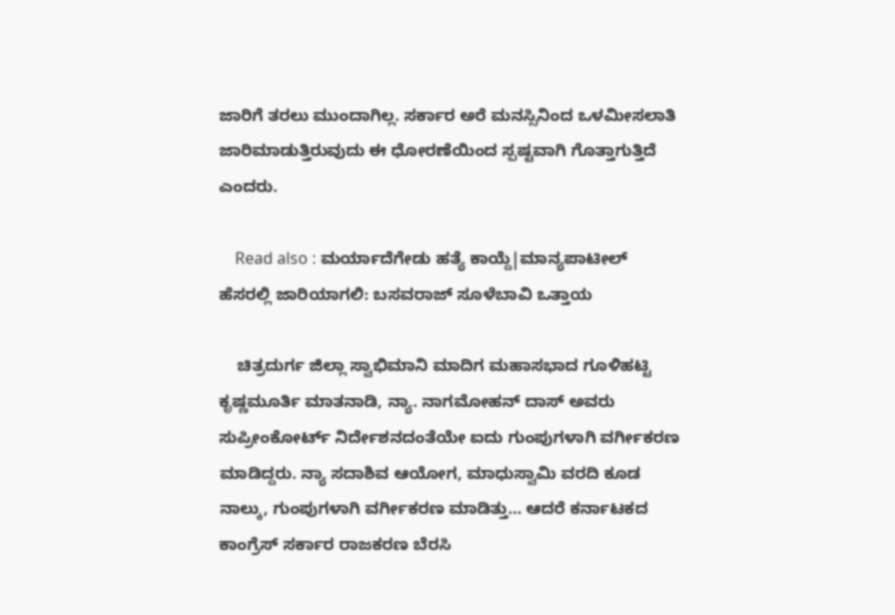ಜಾರಿಗೆ ತರಲು ಮುಂದಾಗಿಲ್ಲ. ಸರ್ಕಾರ ಅರೆ ಮನಸ್ಸಿನಿಂದ ಒಳಮೀಸಲಾತಿ ಜಾರಿಮಾಡುತ್ತಿರುವುದು ಈ ಧೋರಣೆಯಿಂದ ಸ್ಪಷ್ಟವಾಗಿ ಗೊತ್ತಾಗುತ್ತಿದೆ ಎಂದರು.

    Read also : ಮರ್ಯಾದೆಗೇಡು ಹತ್ಯೆ ಕಾಯ್ದೆ|ಮಾನ್ಯಪಾಟೀಲ್ ಹೆಸರಲ್ಲಿ ಜಾರಿಯಾಗಲಿ: ಬಸವರಾಜ್ ಸೂಳೆಬಾವಿ ಒತ್ತಾಯ

    ಚಿತ್ರದುರ್ಗ ಜಿಲ್ಲಾ ಸ್ವಾಭಿಮಾನಿ ಮಾದಿಗ ಮಹಾಸಭಾದ ಗೂಳಿಹಟ್ಟಿ ಕೃಷ್ಣಮೂರ್ತಿ ಮಾತನಾಡಿ, ನ್ಯಾ. ನಾಗಮೋಹನ್ ದಾಸ್ ಅವರು ಸುಪ್ರೀಂಕೋರ್ಟ್ ನಿರ್ದೇಶನದಂತೆಯೇ ಐದು ಗುಂಪುಗಳಾಗಿ ವರ್ಗೀಕರಣ ಮಾಡಿದ್ದರು. ನ್ಯಾ ಸದಾಶಿವ ಆಯೋಗ, ಮಾಧುಸ್ವಾಮಿ ವರದಿ ಕೂಡ ನಾಲ್ಕು, ಗುಂಪುಗಳಾಗಿ ವರ್ಗೀಕರಣ ಮಾಡಿತ್ತು… ಆದರೆ ಕರ್ನಾಟಕದ ಕಾಂಗ್ರೆಸ್ ಸರ್ಕಾರ ರಾಜಕರಣ ಬೆರಸಿ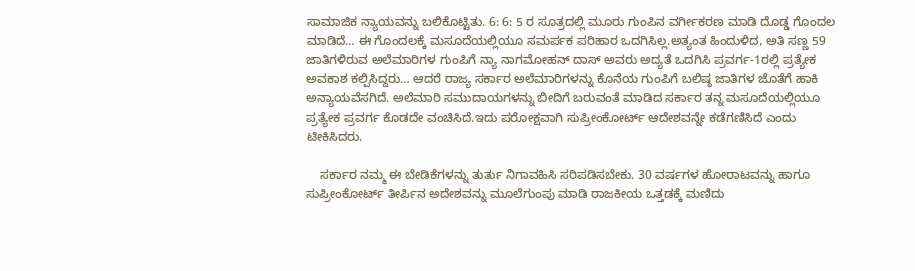ಸಾಮಾಜಿಕ ನ್ಯಾಯವನ್ನು ಬಲಿಕೊಟ್ಟಿತು. 6: 6: 5 ರ ಸೂತ್ರದಲ್ಲಿ ಮೂರು ಗುಂಪಿನ ವರ್ಗೀಕರಣ ಮಾಡಿ ದೊಡ್ಡ ಗೊಂದಲ ಮಾಡಿದೆ… ಈ ಗೊಂದಲಕ್ಕೆ ಮಸೂದೆಯಲ್ಲಿಯೂ ಸಮರ್ಪಕ ಪರಿಹಾರ ಒದಗಿಸಿಲ್ಲ.ಅತ್ಯಂತ ಹಿಂದುಳಿದ, ಅತಿ ಸಣ್ಣ 59 ಜಾತಿಗಳಿರುವ ಅಲೆಮಾರಿಗಳ ಗುಂಪಿಗೆ ನ್ಯಾ ನಾಗಮೋಹನ್ ದಾಸ್ ಅವರು ಅದ್ಯತೆ ಒದಗಿಸಿ ಪ್ರವರ್ಗ-1ರಲ್ಲಿ ಪ್ರತ್ಯೇಕ ಅವಕಾಶ ಕಲ್ಪಿಸಿದ್ದರು… ಆದರೆ ರಾಜ್ಯ ಸರ್ಕಾರ ಅಲೆಮಾರಿಗಳನ್ನು ಕೊನೆಯ ಗುಂಪಿಗೆ ಬಲಿಷ್ಠ ಜಾತಿಗಳ ಜೊತೆಗೆ ಹಾಕಿ ಅನ್ಯಾಯವೆಸಗಿದೆ. ಅಲೆಮಾರಿ ಸಮುದಾಯಗಳನ್ನು ಬೀದಿಗೆ ಬರುವಂತೆ ಮಾಡಿದ ಸರ್ಕಾರ ತನ್ನ ಮಸೂದೆಯಲ್ಲಿಯೂ ಪ್ರತ್ಯೇಕ ಪ್ರವರ್ಗ ಕೊಡದೇ ವಂಚಿಸಿದೆ.ಇದು ಪರೋಕ್ಷವಾಗಿ ಸುಪ್ರೀಂಕೋರ್ಟ್ ಆದೇಶವನ್ನೇ ಕಡೆಗಣಿಸಿದೆ ಎಂದು ಟೀಕಿಸಿದರು.

    ಸರ್ಕಾರ ನಮ್ಮ ಈ ಬೇಡಿಕೆಗಳನ್ನು ತುರ್ತು ನಿಗಾವಹಿಸಿ ಸರಿಪಡಿಸಬೇಕು. 30 ವರ್ಷಗಳ ಹೋರಾಟವನ್ನು ಹಾಗೂ ಸುಪ್ರೀಂಕೋರ್ಟ್ ತೀರ್ಪಿನ ಅದೇಶವನ್ನು ಮೂಲೆಗುಂಪು ಮಾಡಿ ರಾಜಕೀಯ ಒತ್ತಡಕ್ಕೆ ಮಣಿದು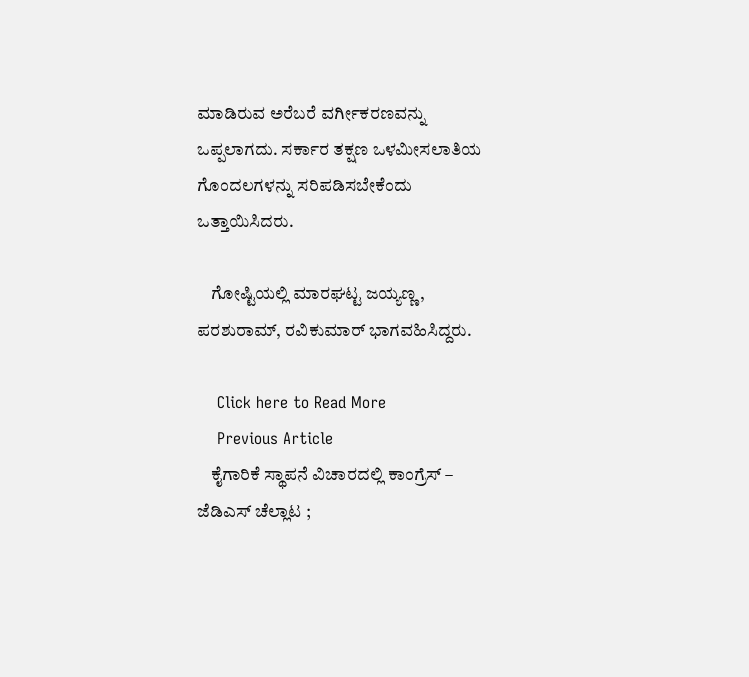ಮಾಡಿರುವ ಅರೆಬರೆ ವರ್ಗೀಕರಣವನ್ನು ಒಪ್ಪಲಾಗದು. ಸರ್ಕಾರ ತಕ್ಷಣ ಒಳಮೀಸಲಾತಿಯ ಗೊಂದಲಗಳನ್ನು ಸರಿಪಡಿಸಬೇಕೆಂದು ಒತ್ತಾಯಿಸಿದರು.

    ಗೋಷ್ಟಿಯಲ್ಲಿ ಮಾರಘಟ್ಟ ಜಯ್ಯಣ್ಣ, ಪರಶುರಾಮ್, ರವಿಕುಮಾರ್ ಭಾಗವಹಿಸಿದ್ದರು.

    Click here to Read More
    Previous Article
    ಕೈಗಾರಿಕೆ ಸ್ಥಾಪನೆ ವಿಚಾರದಲ್ಲಿ ಕಾಂಗ್ರೆಸ್ – ಜೆಡಿಎಸ್ ಚೆಲ್ಲಾಟ ;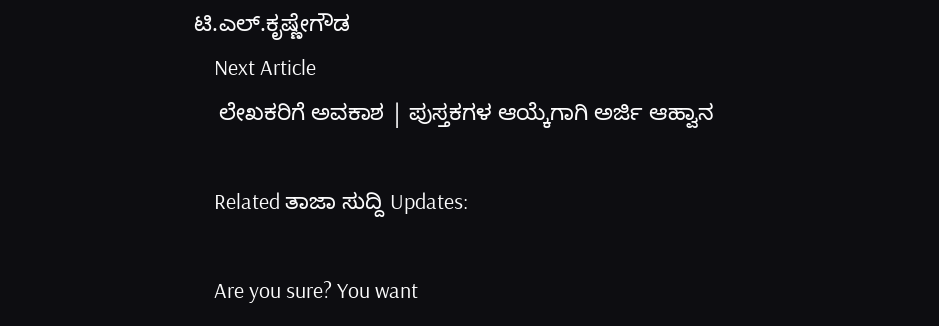ಟಿ.ಎಲ್.ಕೃಷ್ಣೇಗೌಡ
    Next Article
    ಲೇಖಕರಿಗೆ ಅವಕಾಶ | ಪುಸ್ತಕಗಳ ಆಯ್ಕೆಗಾಗಿ ಅರ್ಜಿ ಆಹ್ವಾನ

    Related ತಾಜಾ ಸುದ್ದಿ Updates:

    Are you sure? You want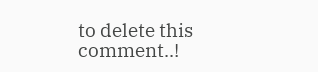to delete this comment..!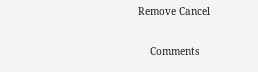Remove Cancel

    Comments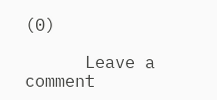(0)

      Leave a comment